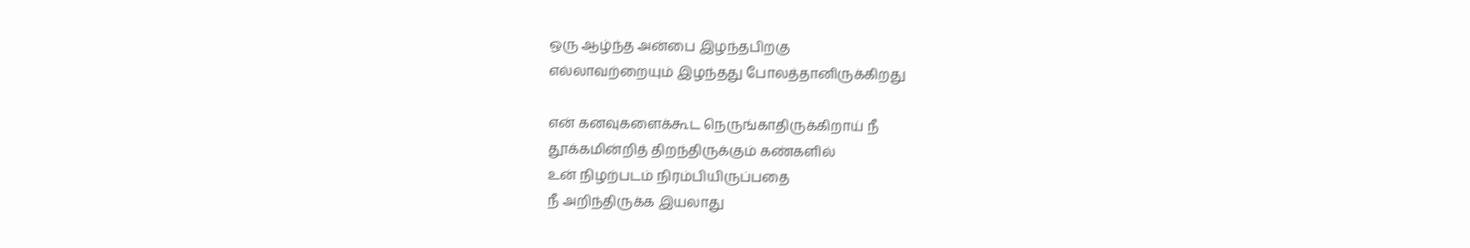ஒரு ஆழ்ந்த அன்பை இழந்தபிறகு
எல்லாவற்றையும் இழந்தது போலத்தானிருக்கிறது

என் கனவுகளைக்கூட நெருங்காதிருக்கிறாய் நீ
தூக்கமின்றித் திறந்திருக்கும் கண்களில்
உன் நிழற்படம் நிரம்பியிருப்பதை
நீ அறிந்திருக்க இயலாது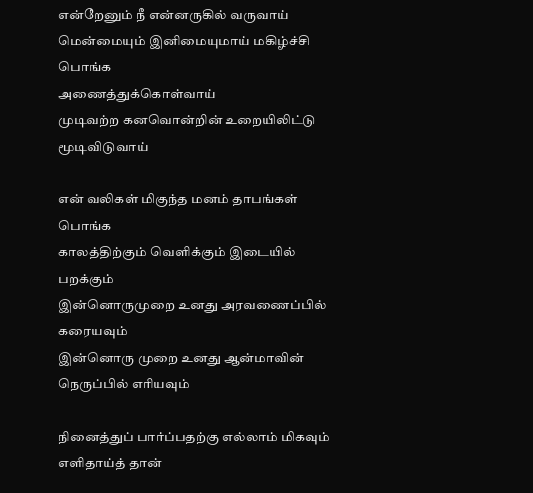என்றேனும் நீ என்னருகில் வருவாய்
மென்மையும் இனிமையுமாய் மகிழ்ச்சி பொங்க
அணைத்துக்கொள்வாய்
முடிவற்ற கனவொன்றின் உறையிலிட்டு மூடிவிடுவாய்

என் வலிகள் மிகுந்த மனம் தாபங்கள் பொங்க
காலத்திற்கும் வெளிக்கும் இடையில் பறக்கும்
இன்னொருமுறை உனது அரவணைப்பில் கரையவும்
இன்னொரு முறை உனது ஆன்மாவின் நெருப்பில் எரியவும்

நினைத்துப் பார்ப்பதற்கு எல்லாம் மிகவும்
எளிதாய்த் தான்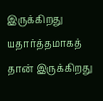இருக்கிறது
யதார்த்தமாகத் தான் இருக்கிறது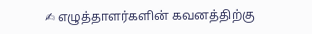✍ எழுத்தாளர்களின் கவனத்திற்கு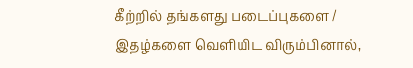கீற்றில் தங்களது படைப்புகளை / இதழ்களை வெளியிட விரும்பினால்,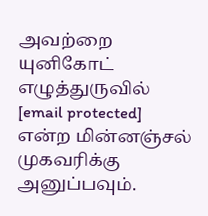அவற்றை யுனிகோட் எழுத்துருவில் [email protected] என்ற மின்னஞ்சல் முகவரிக்கு அனுப்பவும்.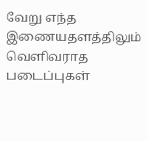வேறு எந்த இணையதளத்திலும் வெளிவராத படைப்புகள்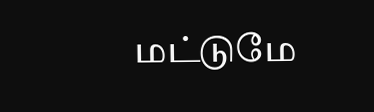மட்டுமே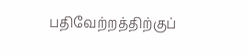பதிவேற்றத்திற்குப்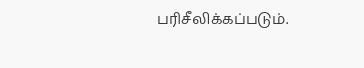பரிசீலிக்கப்படும்.